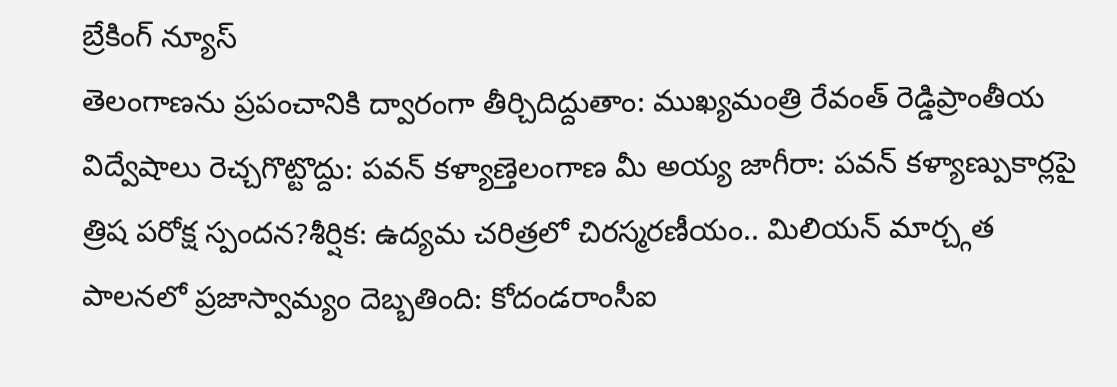బ్రేకింగ్ న్యూస్
తెలంగాణను ప్రపంచానికి ద్వారంగా తీర్చిదిద్దుతాం: ముఖ్యమంత్రి రేవంత్ రెడ్డిప్రాంతీయ విద్వేషాలు రెచ్చగొట్టొద్దు: పవన్ కళ్యాణ్తెలంగాణ మీ అయ్య జాగీరా: పవన్ కళ్యాణ్పుకార్లపై త్రిష పరోక్ష స్పందన?శీర్షిక: ఉద్యమ చరిత్రలో చిరస్మరణీయం.. మిలియన్ మార్చ్గత పాలనలో ప్రజాస్వామ్యం దెబ్బతింది: కోదండరాంసీఐ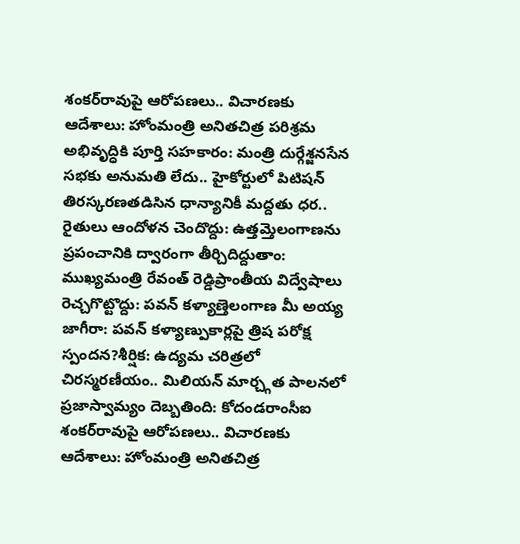శంకర్‌రావుపై ఆరోపణలు.. విచారణకు ఆదేశాలు: హోంమంత్రి అనితచిత్ర పరిశ్రమ అభివృద్ధికి పూర్తి సహకారం: మంత్రి దుర్గేశ్జనసేన సభకు అనుమతి లేదు.. హైకోర్టులో పిటిషన్ తిరస్కరణతడిసిన ధాన్యానికీ మద్దతు ధర.. రైతులు ఆందోళన చెందొద్దు: ఉత్తమ్తెలంగాణను ప్రపంచానికి ద్వారంగా తీర్చిదిద్దుతాం: ముఖ్యమంత్రి రేవంత్ రెడ్డిప్రాంతీయ విద్వేషాలు రెచ్చగొట్టొద్దు: పవన్ కళ్యాణ్తెలంగాణ మీ అయ్య జాగీరా: పవన్ కళ్యాణ్పుకార్లపై త్రిష పరోక్ష స్పందన?శీర్షిక: ఉద్యమ చరిత్రలో చిరస్మరణీయం.. మిలియన్ మార్చ్గత పాలనలో ప్రజాస్వామ్యం దెబ్బతింది: కోదండరాంసీఐ శంకర్‌రావుపై ఆరోపణలు.. విచారణకు ఆదేశాలు: హోంమంత్రి అనితచిత్ర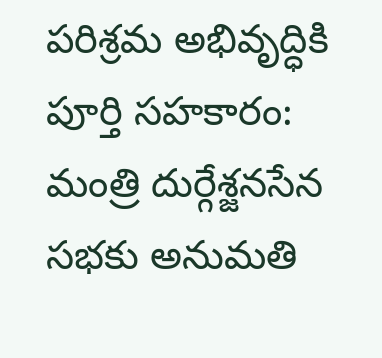పరిశ్రమ అభివృద్ధికి పూర్తి సహకారం: మంత్రి దుర్గేశ్జనసేన సభకు అనుమతి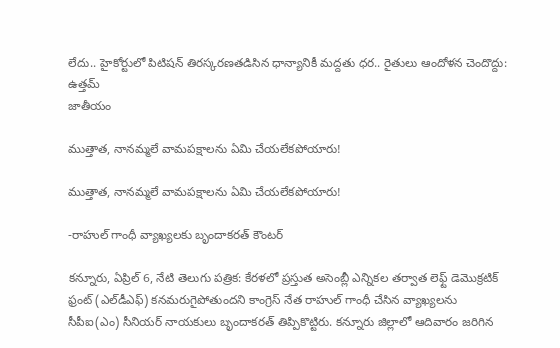లేదు.. హైకోర్టులో పిటిషన్ తిరస్కరణతడిసిన ధాన్యానికీ మద్దతు ధర.. రైతులు ఆందోళన చెందొద్దు: ఉత్తమ్
జాతీయం

ముత్తాత, నానమ్మలే వామపక్షాలను ఏమి చేయలేకపోయారు!

ముత్తాత, నానమ్మలే వామపక్షాలను ఏమి చేయలేకపోయారు!

-రాహుల్‌ గాంధీ వ్యాఖ్యలకు బృందాకరత్‌ కౌంటర్‌

కన్నూరు, ఏప్రిల్ 6, నేటి తెలుగు పత్రిక: కేరళలో ప్రస్తుత అసెంబ్లీ ఎన్నికల తర్వాత లెఫ్ట్‌ డెమొక్రటిక్‌ ఫ్రంట్‌ (ఎల్‌డీఎఫ్‌) కనమరుగైపోతుందని కాంగ్రెస్‌ నేత రాహుల్‌ గాంధీ చేసిన వ్యాఖ్యలను సీపీఐ(ఎం) సీనియర్‌ నాయకులు బృందాకరత్‌ తిప్పికొట్టిరు. కన్నూరు జిల్లాలో ఆదివారం జరిగిన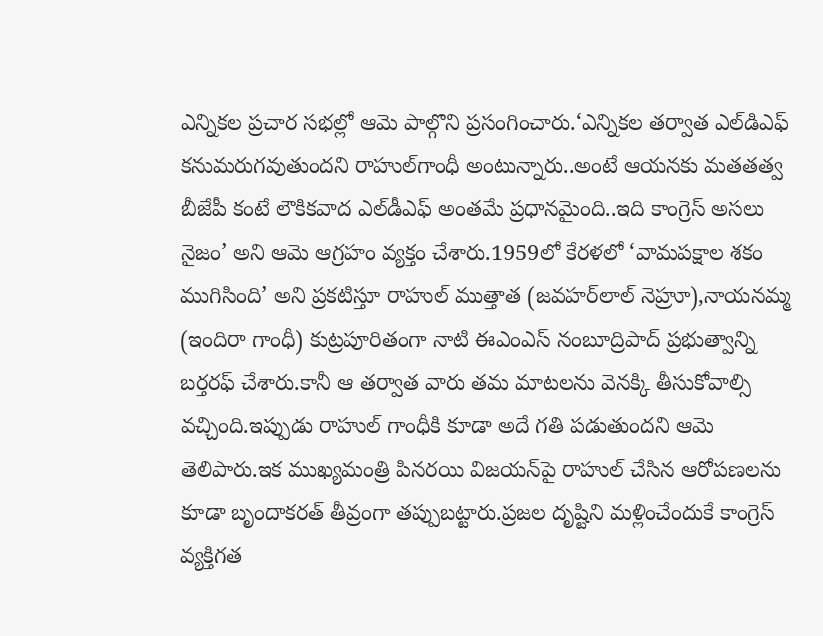ఎన్నికల ప్రచార సభల్లో ఆమె పాల్గొని ప్రసంగించారు.‘ఎన్నికల తర్వాత ఎల్‌డిఎఫ్‌ కనుమరుగవుతుందని రాహుల్‌గాంధీ అంటున్నారు..అంటే ఆయనకు మతతత్వ బీజేపీ కంటే లౌకికవాద ఎల్‌డీఎఫ్‌ అంతమే ప్రధానమైంది..ఇది కాంగ్రెస్‌ అసలు నైజం’ అని ఆమె ఆగ్రహం వ్యక్తం చేశారు.1959లో కేరళలో ‘వామపక్షాల శకం ముగిసింది’ అని ప్రకటిస్తూ రాహుల్‌ ముత్తాత (జవహర్‌లాల్‌ నెహ్రూ),నాయనమ్మ (ఇందిరా గాంధీ) కుట్రపూరితంగా నాటి ఈఎంఎస్‌ నంబూద్రిపాద్‌ ప్రభుత్వాన్ని బర్తరఫ్‌ చేశారు.కానీ ఆ తర్వాత వారు తమ మాటలను వెనక్కి తీసుకోవాల్సి వచ్చింది.ఇప్పుడు రాహుల్‌ గాంధీకి కూడా అదే గతి పడుతుందని ఆమె తెలిపారు.ఇక ముఖ్యమంత్రి పినరయి విజయన్‌పై రాహుల్‌ చేసిన ఆరోపణలను కూడా బృందాకరత్‌ తీవ్రంగా తప్పుబట్టారు.ప్రజల దృష్టిని మళ్లించేందుకే కాంగ్రెస్‌ వ్యక్తిగత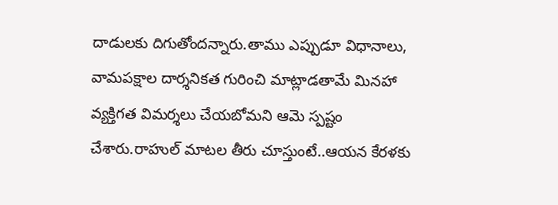దాడులకు దిగుతోందన్నారు.తాము ఎప్పుడూ విధానాలు, వామపక్షాల దార్శనికత గురించి మాట్లాడతామే మినహా వ్యక్తిగత విమర్శలు చేయబోమని ఆమె స్పష్టం చేశారు.రాహుల్‌ మాటల తీరు చూస్తుంటే..ఆయన కేరళకు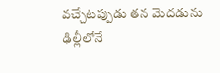వచ్చేటప్పుడు తన మెదడును ఢిల్లీలోనే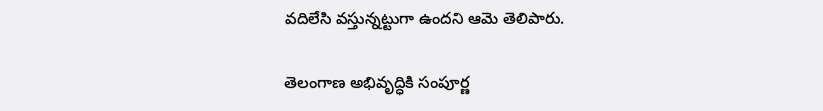వదిలేసి వస్తున్నట్టుగా ఉందని ఆమె తెలిపారు.

తెలంగాణ అభివృద్ధికి సంపూర్ణ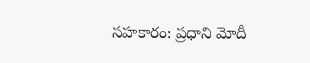సహకారం: ప్రధాని మోదీ